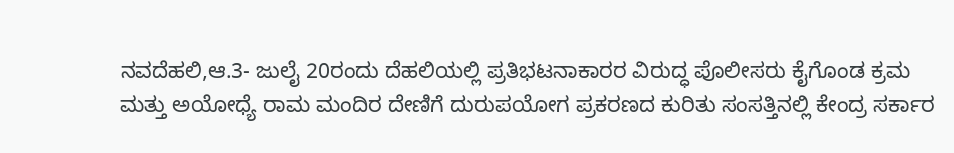ನವದೆಹಲಿ,ಆ.3- ಜುಲೈ 20ರಂದು ದೆಹಲಿಯಲ್ಲಿ ಪ್ರತಿಭಟನಾಕಾರರ ವಿರುದ್ಧ ಪೊಲೀಸರು ಕೈಗೊಂಡ ಕ್ರಮ ಮತ್ತು ಅಯೋಧ್ಯೆ ರಾಮ ಮಂದಿರ ದೇಣಿಗೆ ದುರುಪಯೋಗ ಪ್ರಕರಣದ ಕುರಿತು ಸಂಸತ್ತಿನಲ್ಲಿ ಕೇಂದ್ರ ಸರ್ಕಾರ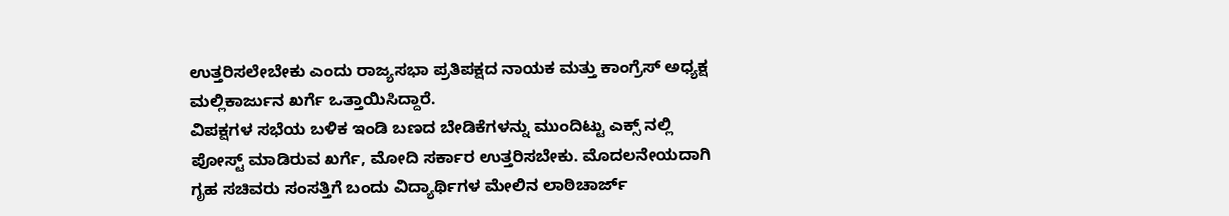ಉತ್ತರಿಸಲೇಬೇಕು ಎಂದು ರಾಜ್ಯಸಭಾ ಪ್ರತಿಪಕ್ಷದ ನಾಯಕ ಮತ್ತು ಕಾಂಗ್ರೆಸ್ ಅಧ್ಯಕ್ಷ ಮಲ್ಲಿಕಾರ್ಜುನ ಖರ್ಗೆ ಒತ್ತಾಯಿಸಿದ್ದಾರೆ.
ವಿಪಕ್ಷಗಳ ಸಭೆಯ ಬಳಿಕ ಇಂಡಿ ಬಣದ ಬೇಡಿಕೆಗಳನ್ನು ಮುಂದಿಟ್ಟು ಎಕ್ಸ್ ನಲ್ಲಿ ಪೋಸ್ಟ್ ಮಾಡಿರುವ ಖರ್ಗೆ, ಮೋದಿ ಸರ್ಕಾರ ಉತ್ತರಿಸಬೇಕು. ಮೊದಲನೇಯದಾಗಿ ಗೃಹ ಸಚಿವರು ಸಂಸತ್ತಿಗೆ ಬಂದು ವಿದ್ಯಾರ್ಥಿಗಳ ಮೇಲಿನ ಲಾಠಿಚಾರ್ಜ್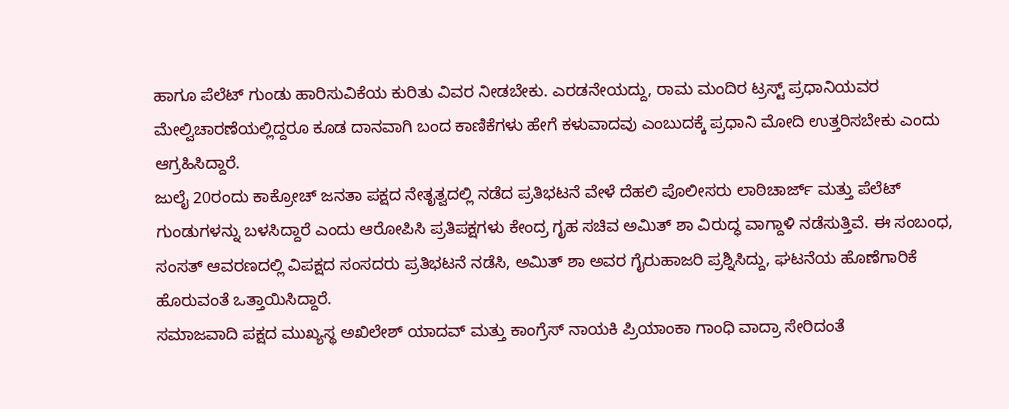ಹಾಗೂ ಪೆಲೆಟ್ ಗುಂಡು ಹಾರಿಸುವಿಕೆಯ ಕುರಿತು ವಿವರ ನೀಡಬೇಕು. ಎರಡನೇಯದ್ದು, ರಾಮ ಮಂದಿರ ಟ್ರಸ್ಟ್ ಪ್ರಧಾನಿಯವರ ಮೇಲ್ವಿಚಾರಣೆಯಲ್ಲಿದ್ದರೂ ಕೂಡ ದಾನವಾಗಿ ಬಂದ ಕಾಣಿಕೆಗಳು ಹೇಗೆ ಕಳುವಾದವು ಎಂಬುದಕ್ಕೆ ಪ್ರಧಾನಿ ಮೋದಿ ಉತ್ತರಿಸಬೇಕು ಎಂದು ಆಗ್ರಹಿಸಿದ್ದಾರೆ.
ಜುಲೈ 20ರಂದು ಕಾಕ್ರೋಚ್ ಜನತಾ ಪಕ್ಷದ ನೇತೃತ್ವದಲ್ಲಿ ನಡೆದ ಪ್ರತಿಭಟನೆ ವೇಳೆ ದೆಹಲಿ ಪೊಲೀಸರು ಲಾಠಿಚಾರ್ಜ್ ಮತ್ತು ಪೆಲೆಟ್ ಗುಂಡುಗಳನ್ನು ಬಳಸಿದ್ದಾರೆ ಎಂದು ಆರೋಪಿಸಿ ಪ್ರತಿಪಕ್ಷಗಳು ಕೇಂದ್ರ ಗೃಹ ಸಚಿವ ಅಮಿತ್ ಶಾ ವಿರುದ್ಧ ವಾಗ್ದಾಳಿ ನಡೆಸುತ್ತಿವೆ. ಈ ಸಂಬಂಧ, ಸಂಸತ್ ಆವರಣದಲ್ಲಿ ವಿಪಕ್ಷದ ಸಂಸದರು ಪ್ರತಿಭಟನೆ ನಡೆಸಿ, ಅಮಿತ್ ಶಾ ಅವರ ಗೈರುಹಾಜರಿ ಪ್ರಶ್ನಿಸಿದ್ದು, ಘಟನೆಯ ಹೊಣೆಗಾರಿಕೆ ಹೊರುವಂತೆ ಒತ್ತಾಯಿಸಿದ್ದಾರೆ.
ಸಮಾಜವಾದಿ ಪಕ್ಷದ ಮುಖ್ಯಸ್ಥ ಅಖಿಲೇಶ್ ಯಾದವ್ ಮತ್ತು ಕಾಂಗ್ರೆಸ್ ನಾಯಕಿ ಪ್ರಿಯಾಂಕಾ ಗಾಂಧಿ ವಾದ್ರಾ ಸೇರಿದಂತೆ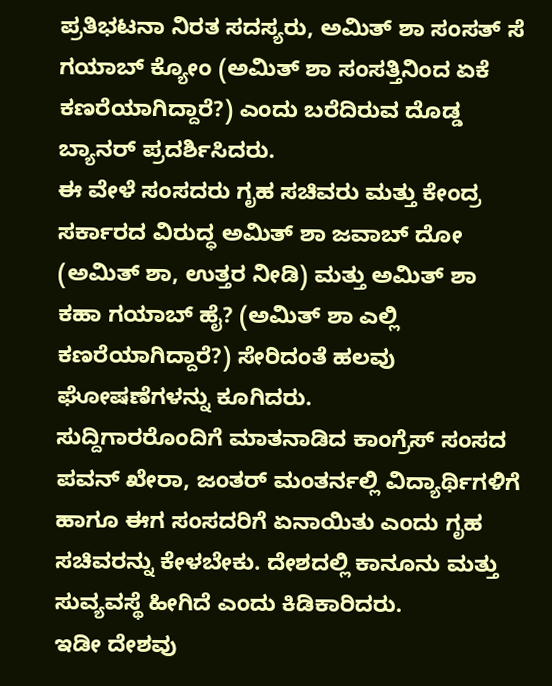ಪ್ರತಿಭಟನಾ ನಿರತ ಸದಸ್ಯರು, ಅಮಿತ್ ಶಾ ಸಂಸತ್ ಸೆ ಗಯಾಬ್ ಕ್ಯೋಂ (ಅಮಿತ್ ಶಾ ಸಂಸತ್ತಿನಿಂದ ಏಕೆ ಕಣರೆಯಾಗಿದ್ದಾರೆ?) ಎಂದು ಬರೆದಿರುವ ದೊಡ್ಡ ಬ್ಯಾನರ್ ಪ್ರದರ್ಶಿಸಿದರು.
ಈ ವೇಳೆ ಸಂಸದರು ಗೃಹ ಸಚಿವರು ಮತ್ತು ಕೇಂದ್ರ ಸರ್ಕಾರದ ವಿರುದ್ಧ ಅಮಿತ್ ಶಾ ಜವಾಬ್ ದೋ (ಅಮಿತ್ ಶಾ, ಉತ್ತರ ನೀಡಿ) ಮತ್ತು ಅಮಿತ್ ಶಾ ಕಹಾ ಗಯಾಬ್ ಹೈ? (ಅಮಿತ್ ಶಾ ಎಲ್ಲಿ ಕಣರೆಯಾಗಿದ್ದಾರೆ?) ಸೇರಿದಂತೆ ಹಲವು ಘೋಷಣೆಗಳನ್ನು ಕೂಗಿದರು.
ಸುದ್ದಿಗಾರರೊಂದಿಗೆ ಮಾತನಾಡಿದ ಕಾಂಗ್ರೆಸ್ ಸಂಸದ ಪವನ್ ಖೇರಾ, ಜಂತರ್ ಮಂತರ್ನಲ್ಲಿ ವಿದ್ಯಾರ್ಥಿಗಳಿಗೆ ಹಾಗೂ ಈಗ ಸಂಸದರಿಗೆ ಏನಾಯಿತು ಎಂದು ಗೃಹ ಸಚಿವರನ್ನು ಕೇಳಬೇಕು. ದೇಶದಲ್ಲಿ ಕಾನೂನು ಮತ್ತು ಸುವ್ಯವಸ್ಥೆ ಹೀಗಿದೆ ಎಂದು ಕಿಡಿಕಾರಿದರು.
ಇಡೀ ದೇಶವು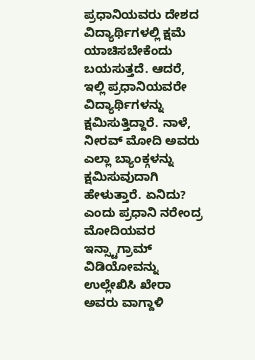ಪ್ರಧಾನಿಯವರು ದೇಶದ ವಿದ್ಯಾರ್ಥಿಗಳಲ್ಲಿ ಕ್ಷಮೆ ಯಾಚಿಸಬೇಕೆಂದು ಬಯಸುತ್ತದೆ. ಆದರೆ, ಇಲ್ಲಿ ಪ್ರಧಾನಿಯವರೇ ವಿದ್ಯಾರ್ಥಿಗಳನ್ನು ಕ್ಷಮಿಸುತ್ತಿದ್ದಾರೆ. ನಾಳೆ, ನೀರವ್ ಮೋದಿ ಅವರು ಎಲ್ಲಾ ಬ್ಯಾಂಕ್ಗಳನ್ನು ಕ್ಷಮಿಸುವುದಾಗಿ ಹೇಳುತ್ತಾರೆ. ಏನಿದು? ಎಂದು ಪ್ರಧಾನಿ ನರೇಂದ್ರ ಮೋದಿಯವರ ಇನ್ಸ್ಟಾಗ್ರಾಮ್ ವಿಡಿಯೋವನ್ನು ಉಲ್ಲೇಖಿಸಿ ಖೇರಾ ಅವರು ವಾಗ್ದಾಳಿ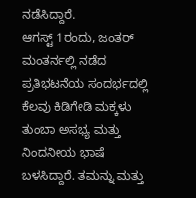ನಡೆಸಿದ್ದಾರೆ.
ಆಗಸ್ಟ್ 1ರಂದು, ಜಂತರ್ ಮಂತರ್ನಲ್ಲಿ ನಡೆದ ಪ್ರತಿಭಟನೆಯ ಸಂದರ್ಭದಲ್ಲಿ ಕೆಲವು ಕಿಡಿಗೇಡಿ ಮಕ್ಕಳು ತುಂಬಾ ಅಸಭ್ಯ ಮತ್ತು ನಿಂದನೀಯ ಭಾಷೆ ಬಳಸಿದ್ದಾರೆ. ತಮನ್ನು ಮತ್ತು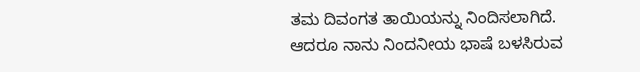ತಮ ದಿವಂಗತ ತಾಯಿಯನ್ನು ನಿಂದಿಸಲಾಗಿದೆ. ಆದರೂ ನಾನು ನಿಂದನೀಯ ಭಾಷೆ ಬಳಸಿರುವ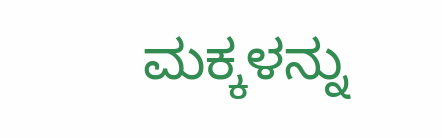ಮಕ್ಕಳನ್ನು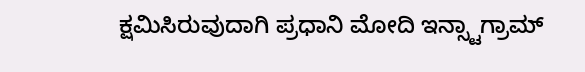ಕ್ಷಮಿಸಿರುವುದಾಗಿ ಪ್ರಧಾನಿ ಮೋದಿ ಇನ್ಸ್ಟಾಗ್ರಾಮ್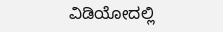ವಿಡಿಯೋದಲ್ಲಿ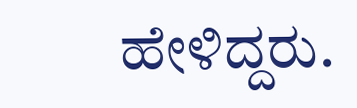ಹೇಳಿದ್ದರು.